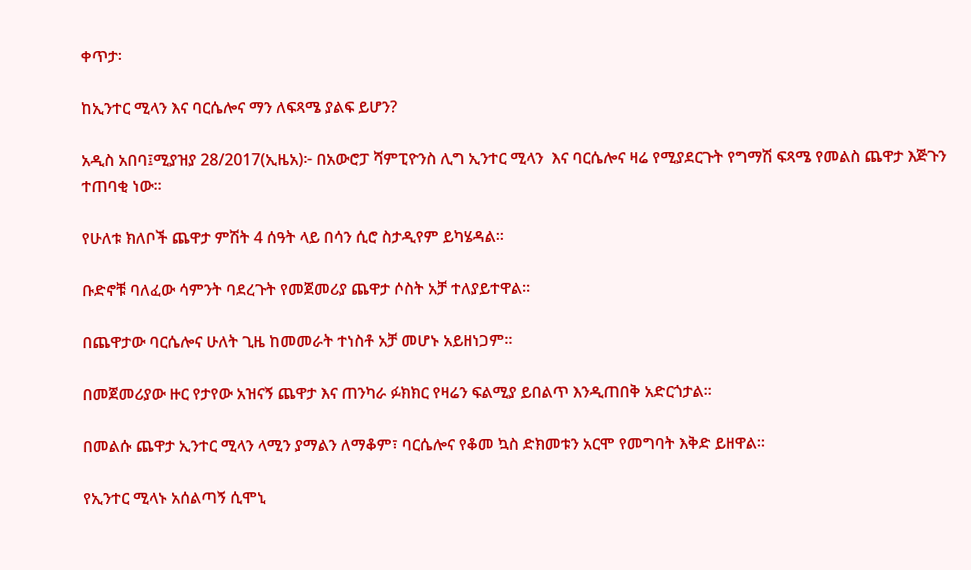ቀጥታ፡

ከኢንተር ሚላን እና ባርሴሎና ማን ለፍጻሜ ያልፍ ይሆን?

አዲስ አበባ፤ሚያዝያ 28/2017(ኢዜአ)፦ በአውሮፓ ሻምፒዮንስ ሊግ ኢንተር ሚላን  እና ባርሴሎና ዛሬ የሚያደርጉት የግማሽ ፍጻሜ የመልስ ጨዋታ እጅጉን ተጠባቂ ነው።

የሁለቱ ክለቦች ጨዋታ ምሽት 4 ሰዓት ላይ በሳን ሲሮ ስታዲየም ይካሄዳል።

ቡድኖቹ ባለፈው ሳምንት ባደረጉት የመጀመሪያ ጨዋታ ሶስት አቻ ተለያይተዋል።

በጨዋታው ባርሴሎና ሁለት ጊዜ ከመመራት ተነስቶ አቻ መሆኑ አይዘነጋም።

በመጀመሪያው ዙር የታየው አዝናኝ ጨዋታ እና ጠንካራ ፉክክር የዛሬን ፍልሚያ ይበልጥ እንዲጠበቅ አድርጎታል።

በመልሱ ጨዋታ ኢንተር ሚላን ላሚን ያማልን ለማቆም፣ ባርሴሎና የቆመ ኳስ ድክመቱን አርሞ የመግባት እቅድ ይዘዋል።

የኢንተር ሚላኑ አሰልጣኝ ሲሞኒ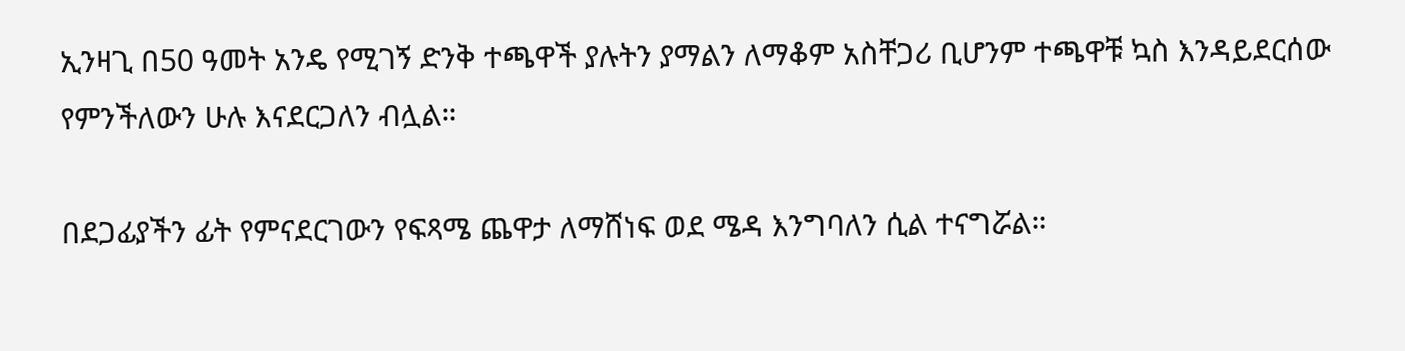ኢንዛጊ በ50 ዓመት አንዴ የሚገኝ ድንቅ ተጫዋች ያሉትን ያማልን ለማቆም አስቸጋሪ ቢሆንም ተጫዋቹ ኳስ እንዳይደርሰው የምንችለውን ሁሉ እናደርጋለን ብሏል።

በደጋፊያችን ፊት የምናደርገውን የፍጻሜ ጨዋታ ለማሸነፍ ወደ ሜዳ እንግባለን ሲል ተናግሯል።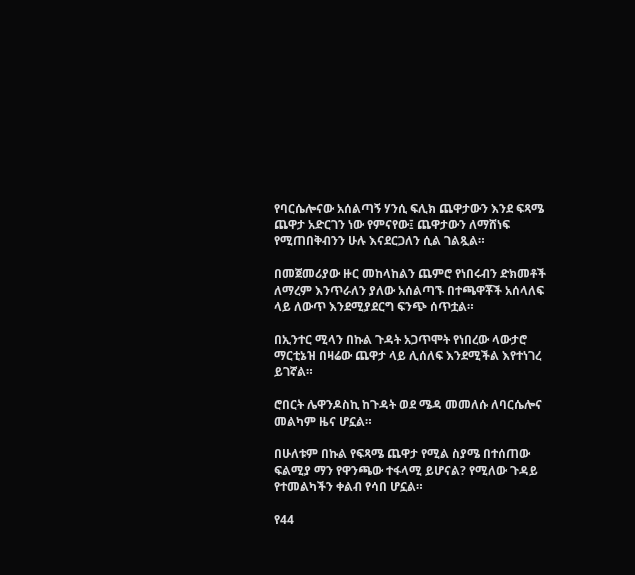የባርሴሎናው አሰልጣኝ ሃንሲ ፍሊክ ጨዋታውን እንደ ፍጻሜ ጨዋታ አድርገን ነው የምናየው፤ ጨዋታውን ለማሸነፍ የሚጠበቅብንን ሁሉ እናደርጋለን ሲል ገልጿል።

በመጀመሪያው ዙር መከላከልን ጨምሮ የነበሩብን ድክመቶች ለማረም እንጥራለን ያለው አሰልጣኙ በተጫዋቾች አሰላለፍ ላይ ለውጥ እንደሚያደርግ ፍንጭ ሰጥቷል።

በኢንተር ሚላን በኩል ጉዳት አጋጥሞት የነበረው ላውታሮ ማርቲኔዝ በዛሬው ጨዋታ ላይ ሊሰለፍ እንደሚችል እየተነገረ ይገኛል።

ሮበርት ሌዋንዶስኪ ከጉዳት ወደ ሜዳ መመለሱ ለባርሴሎና መልካም ዜና ሆኗል።

በሁለቱም በኩል የፍጻሜ ጨዋታ የሚል ስያሜ በተሰጠው ፍልሚያ ማን የዋንጫው ተፋላሚ ይሆናል? የሚለው ጉዳይ የተመልካችን ቀልብ የሳበ ሆኗል።

የ44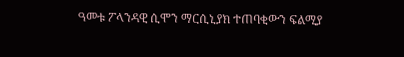ዓመቱ ፖላንዳዊ ሲሞን ማርሲኒያክ ተጠባቂውን ፍልሚያ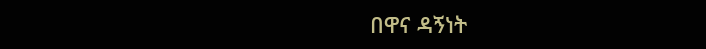በዋና ዳኝነት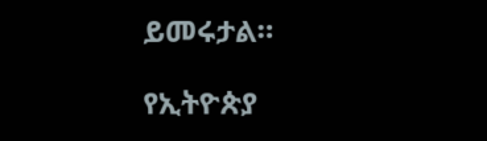ይመሩታል።

የኢትዮጵያ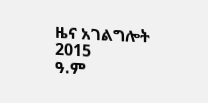ዜና አገልግሎት
2015
ዓ.ም